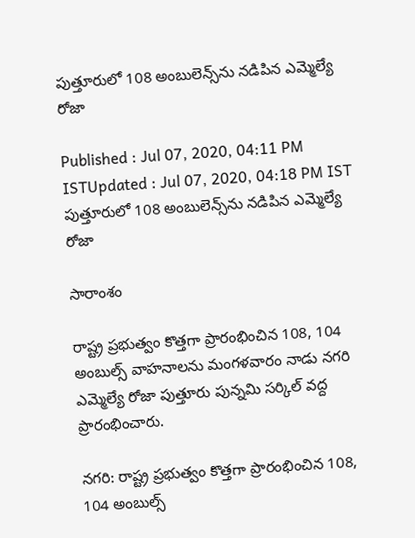పుత్తూరులో 108 అంబులెన్స్‌ను నడిపిన ఎమ్మెల్యే రోజా

Published : Jul 07, 2020, 04:11 PM ISTUpdated : Jul 07, 2020, 04:18 PM IST
పుత్తూరులో 108 అంబులెన్స్‌ను నడిపిన ఎమ్మెల్యే రోజా

సారాంశం

రాష్ట్ర ప్రభుత్వం కొత్తగా ప్రారంభించిన 108, 104 అంబుల్స్ వాహనాలను మంగళవారం నాడు నగరి ఎమ్మెల్యే రోజా పుత్తూరు పున్నమి సర్కిల్ వద్ద ప్రారంభించారు.

నగరి: రాష్ట్ర ప్రభుత్వం కొత్తగా ప్రారంభించిన 108, 104 అంబుల్స్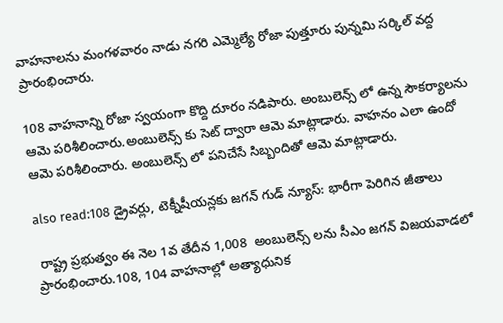వాహనాలను మంగళవారం నాడు నగరి ఎమ్మెల్యే రోజా పుత్తూరు పున్నమి సర్కిల్ వద్ద ప్రారంభించారు.

108 వాహనాన్ని రోజా స్వయంగా కొద్ది దూరం నడిపారు. అంబులెన్స్ లో ఉన్న సౌకర్యాలను ఆమె పరిశీలించారు.అంబులెన్స్ కు సెట్ ద్వారా ఆమె మాట్లాడారు. వాహనం ఎలా ఉందో ఆమె పరిశీలించారు. అంబులెన్స్ లో పనిచేసే సిబ్బందితో ఆమె మాట్లాడారు.

also read:108 డ్రైవర్లు, టెక్నీషీయన్లకు జగన్ గుడ్ న్యూస్: భారీగా పెరిగిన జీతాలు

 రాష్ట్ర ప్రభుత్వం ఈ నెల 1వ తేదీన 1,008  అంబులెన్స్ లను సీఎం జగన్ విజయవాడలో ప్రారంభించారు.108, 104 వాహనాల్లో అత్యాధునిక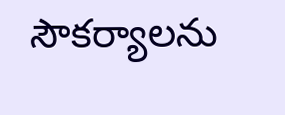సౌకర్యాలను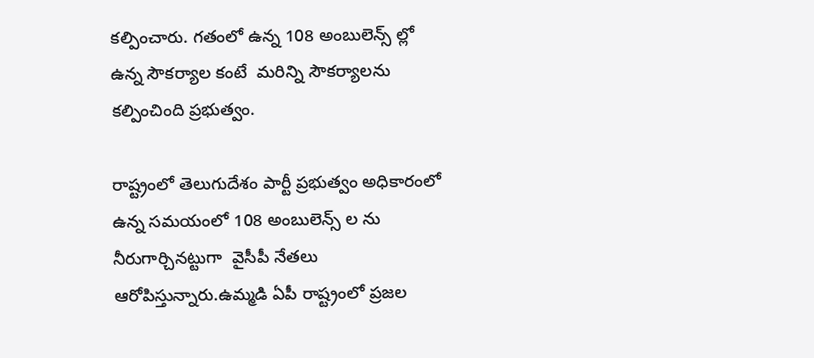కల్పించారు. గతంలో ఉన్న 108 అంబులెన్స్ ల్లో ఉన్న సౌకర్యాల కంటే  మరిన్ని సౌకర్యాలను కల్పించింది ప్రభుత్వం.

రాష్ట్రంలో తెలుగుదేశం పార్టీ ప్రభుత్వం అధికారంలో ఉన్న సమయంలో 108 అంబులెన్స్ ల ను నీరుగార్చినట్టుగా  వైసీపీ నేతలు ఆరోపిస్తున్నారు.ఉమ్మడి ఏపీ రాష్ట్రంలో ప్రజల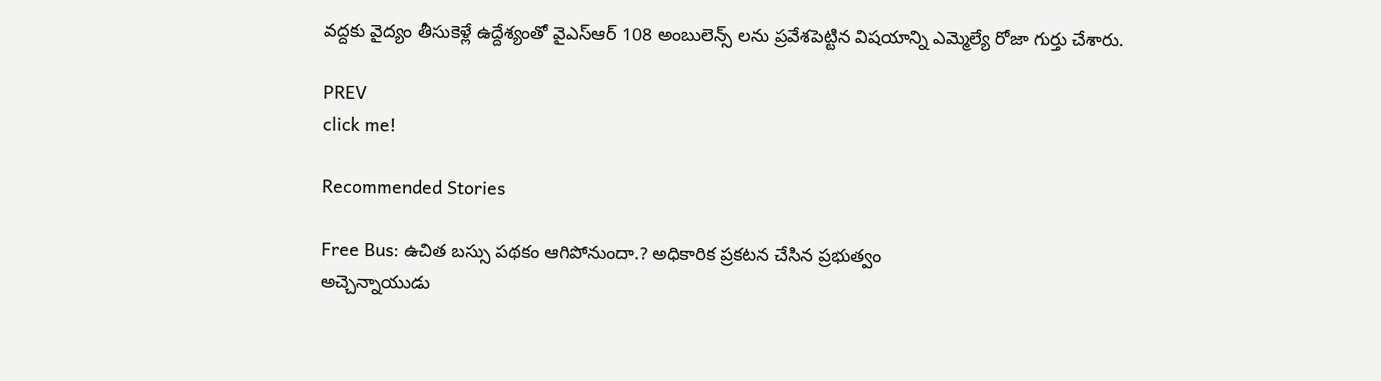వద్దకు వైద్యం తీసుకెళ్లే ఉద్దేశ్యంతో వైఎస్ఆర్ 108 అంబులెన్స్ లను ప్రవేశపెట్టిన విషయాన్ని ఎమ్మెల్యే రోజా గుర్తు చేశారు.

PREV
click me!

Recommended Stories

Free Bus: ఉచిత బ‌స్సు ప‌థ‌కం ఆగిపోనుందా.? అధికారిక ప్ర‌క‌ట‌న చేసిన ప్ర‌భుత్వం
అచ్చెన్నాయుడు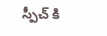స్పీచ్ కి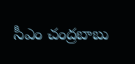సీఎం చంద్రబాబు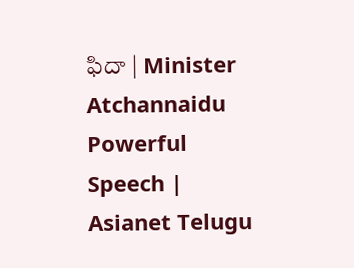ఫిదా | Minister Atchannaidu Powerful Speech | Asianet Telugu